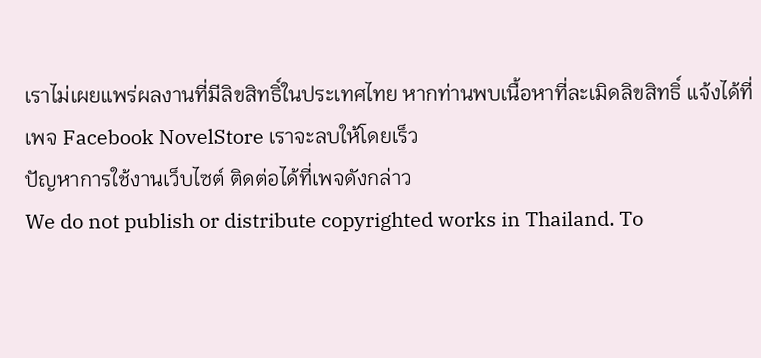เราไม่เผยแพร่ผลงานที่มีลิขสิทธิ์ในประเทศไทย หากท่านพบเนื้อหาที่ละเมิดลิขสิทธิ์ แจ้งได้ที่เพจ Facebook NovelStore เราจะลบให้โดยเร็ว
ปัญหาการใช้งานเว็บไซต์ ติดต่อได้ที่เพจดังกล่าว
We do not publish or distribute copyrighted works in Thailand. To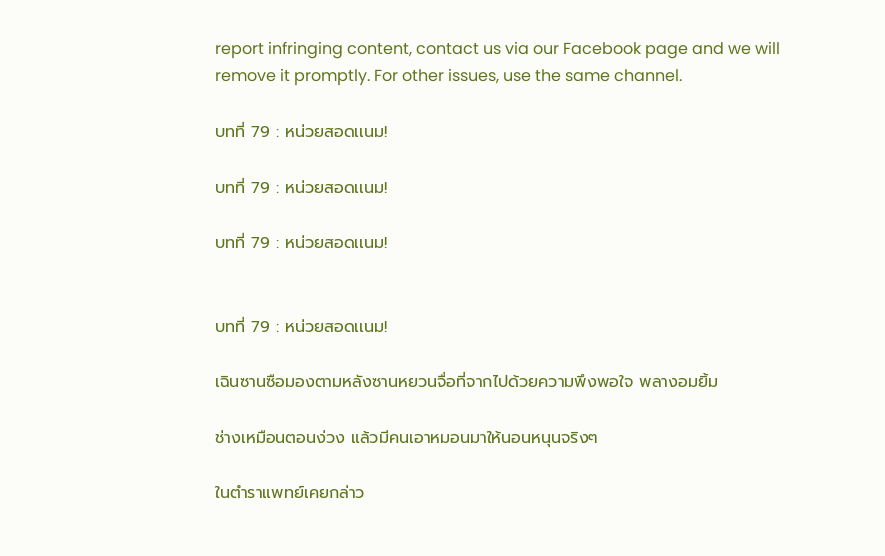report infringing content, contact us via our Facebook page and we will remove it promptly. For other issues, use the same channel.

บทที่ 79 : หน่วยสอดเเนม!

บทที่ 79 : หน่วยสอดเเนม!

บทที่ 79 : หน่วยสอดเเนม!


บทที่ 79 : หน่วยสอดเเนม!

เฉินซานซือมองตามหลังซานหยวนจื่อที่จากไปด้วยความพึงพอใจ พลางอมยิ้ม

ช่างเหมือนตอนง่วง แล้วมีคนเอาหมอนมาให้นอนหนุนจริงๆ

ในตำราแพทย์เคยกล่าว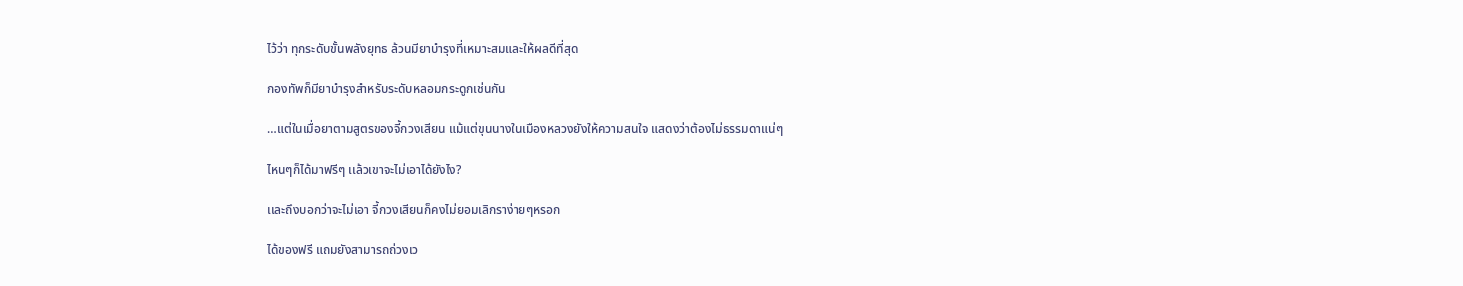ไว้ว่า ทุกระดับขั้นพลังยุทธ ล้วนมียาบำรุงที่เหมาะสมและให้ผลดีที่สุด

กองทัพก็มียาบำรุงสำหรับระดับหลอมกระดูกเช่นกัน

…แต่ในเมื่อยาตามสูตรของจี้กวงเสียน แม้แต่ขุนนางในเมืองหลวงยังให้ความสนใจ แสดงว่าต้องไม่ธรรมดาแน่ๆ

ไหนๆก็ได้มาฟรีๆ เเล้วเขาจะไม่เอาได้ยังไง?

เเละถึงบอกว่าจะไม่เอา จี้กวงเสียนก็คงไม่ยอมเลิกราง่ายๆหรอก

ได้ของฟรี แถมยังสามารถถ่วงเว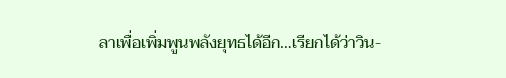ลาเพื่อเพิ่มพูนพลังยุทธได้อีก…เรียกได้ว่าวิน-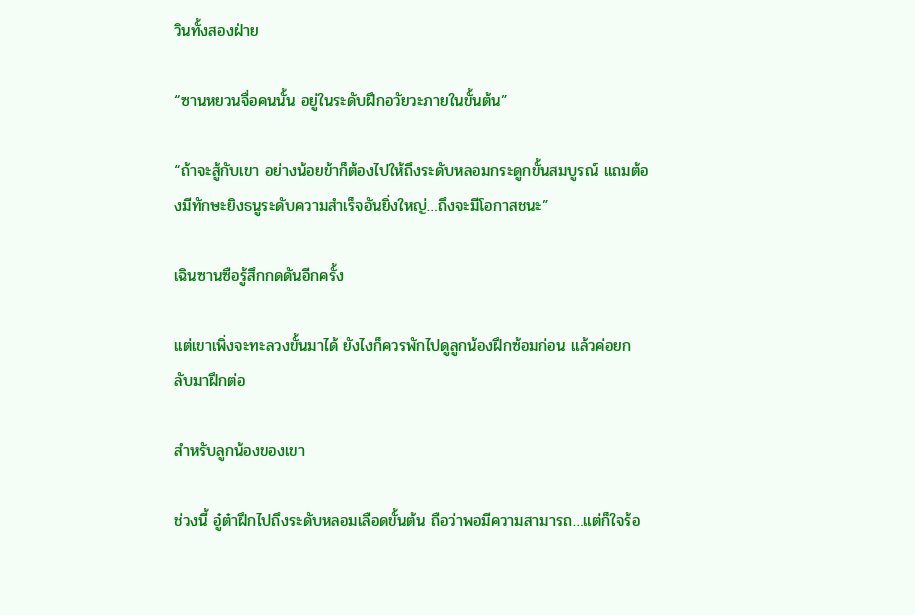วินทั้งสองฝ่าย

“ซานหยวนจื่อคนนั้น อยู่ในระดับฝึกอวัยวะภายในขั้นต้น”

“ถ้าจะสู้กับเขา อย่างน้อยข้าก็ต้องไปให้ถึงระดับหลอมกระดูกขั้นสมบูรณ์ แถมต้องมีทักษะยิงธนูระดับความสำเร็จอันยิ่งใหญ่…ถึงจะมีโอกาสชนะ”

เฉินซานซือรู้สึกกดดันอีกครั้ง

เเต่เขาเพิ่งจะทะลวงขั้นมาได้ ยังไงก็ควรพักไปดูลูกน้องฝึกซ้อมก่อน แล้วค่อยกลับมาฝึกต่อ

สำหรับลูกน้องของเขา

ช่วงนี้ อู๋ต๋าฝึกไปถึงระดับหลอมเลือดขั้นต้น ถือว่าพอมีความสามารถ…แต่ก็ใจร้อ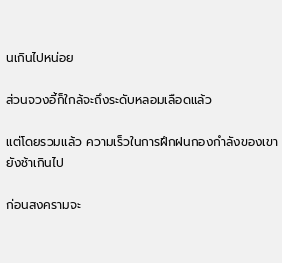นเกินไปหน่อย

ส่วนจวงอี้ก็ใกล้จะถึงระดับหลอมเลือดแล้ว

แต่โดยรวมแล้ว ความเร็วในการฝึกฝนกองกำลังของเขายังช้าเกินไป

ก่อนสงครามจะ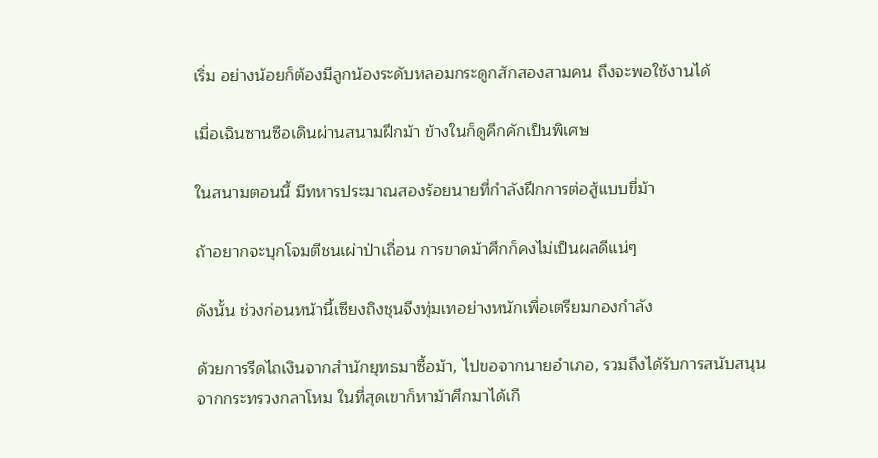เริ่ม อย่างน้อยก็ต้องมีลูกน้องระดับหลอมกระดูกสักสองสามคน ถึงจะพอใช้งานได้

เมื่อเฉินซานซือเดินผ่านสนามฝึกม้า ข้างในก็ดูคึกคักเป็นพิเศษ

ในสนามตอนนี้ มีทหารประมาณสองร้อยนายที่กำลังฝึกการต่อสู้แบบขี่ม้า

ถ้าอยากจะบุกโจมตีชนเผ่าป่าเถื่อน การขาดม้าศึกก็คงไม่เป็นผลดีแน่ๆ

ดังนั้น ช่วงก่อนหน้านี้เซียงถิงชุนจึงทุ่มเทอย่างหนักเพื่อเตรียมกองกำลัง

ด้วยการรีดไถเงินจากสำนักยุทธมาซื้อม้า, ไปขอจากนายอำเภอ, รวมถึงได้รับการสนับสนุนจากกระทรวงกลาโหม ในที่สุดเขาก็หาม้าศึกมาได้เกื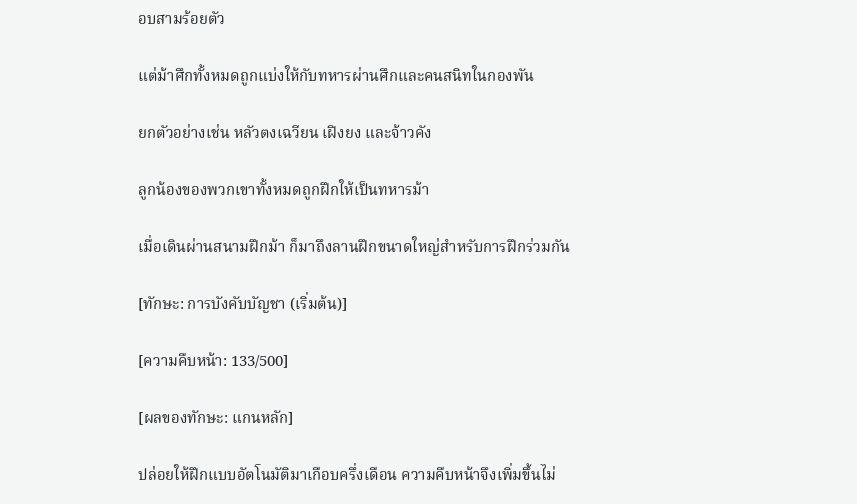อบสามร้อยตัว

แต่ม้าศึกทั้งหมดถูกแบ่งให้กับทหารผ่านศึกและคนสนิทในกองพัน

ยกตัวอย่างเช่น หลัวตงเฉวียน เฝิงยง และจ้าวคัง

ลูกน้องของพวกเขาทั้งหมดถูกฝึกให้เป็นทหารม้า

เมื่อเดินผ่านสนามฝึกม้า ก็มาถึงลานฝึกขนาดใหญ่สำหรับการฝึกร่วมกัน

[ทักษะ: การบังคับบัญชา (เริ่มต้น)]

[ความคืบหน้า: 133/500]

[ผลของทักษะ: แกนหลัก]

ปล่อยให้ฝึกแบบอัตโนมัติมาเกือบครึ่งเดือน ความคืบหน้าจึงเพิ่มขึ้นไม่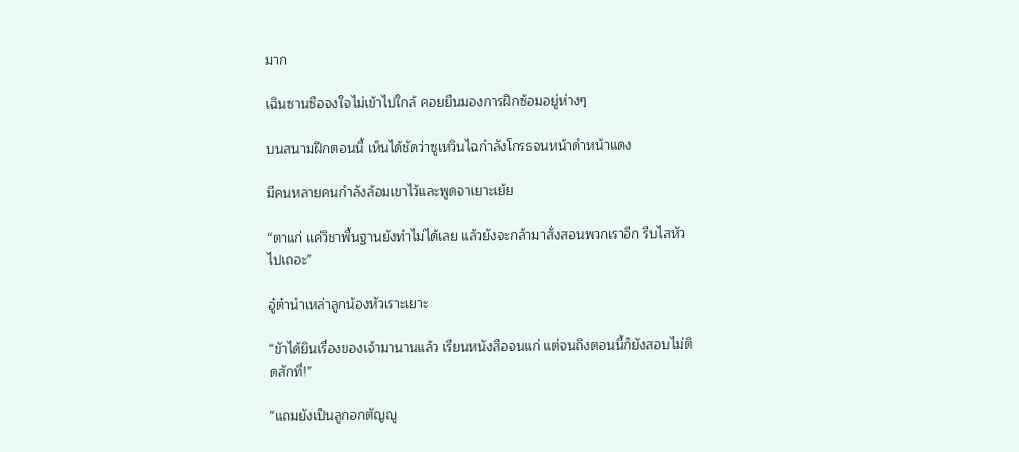มาก

เฉินซานซือจงใจไม่เข้าไปใกล้ คอยยืนมองการฝึกซ้อมอยู่ห่างๆ

บนสนามฝึกตอนนี้ เห็นได้ชัดว่าซูเหวินไฉกำลังโกรธจนหน้าดำหน้าแดง

มีคนหลายคนกำลังล้อมเขาไว้และพูดจาเยาะเย้ย

“ตาแก่ เเค่วิชาพื้นฐานยังทำไม่ได้เลย แล้วยังจะกล้ามาสั่งสอนพวกเราอีก รีบไสหัวไปเถอะ”

อู๋ต๋านำเหล่าลูกน้องหัวเราะเยาะ

“ขัาได้ยินเรื่องของเจ้ามานานแล้ว เรียนหนังสือจนแก่ แต่จนถึงตอนนี้ก็ยังสอบไม่ติดสักที่!”

“แถมยังเป็นลูกอกตัญญู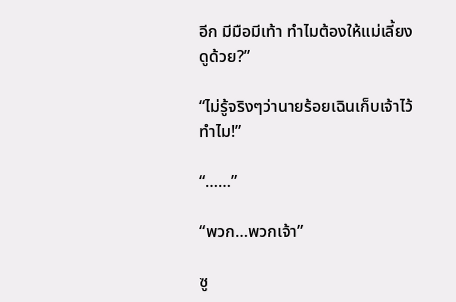อีก มีมือมีเท้า ทำไมต้องให้แม่เลี้ยงดูด้วย?”

“ไม่รู้จริงๆว่านายร้อยเฉินเก็บเจ้าไว้ทำไม!”

“……”

“พวก…พวกเจ้า”

ซู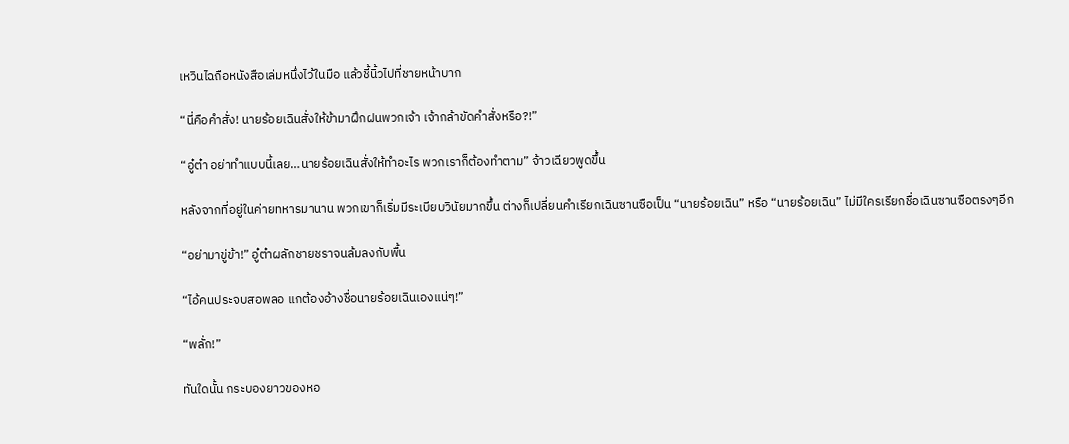เหวินไฉถือหนังสือเล่มหนึ่งไว้ในมือ แล้วชี้นิ้วไปที่ชายหน้าบาก

“นี่คือคำสั่ง! นายร้อยเฉินสั่งให้ข้ามาฝึกฝนพวกเจ้า เจ้ากล้าขัดคำสั่งหรือ?!”

“อู๋ต๋า อย่าทำแบบนี้เลย…นายร้อยเฉินสั่งให้ทำอะไร พวกเราก็ต้องทำตาม” จ้าวเฉียวพูดขึ้น

หลังจากที่อยู่ในค่ายทหารมานาน พวกเขาก็เริ่มมีระเบียบวินัยมากขึ้น ต่างก็เปลี่ยนคำเรียกเฉินซานซือเป็น “นายร้อยเฉิน” หรือ “นายร้อยเฉิน” ไม่มีใครเรียกชื่อเฉินซานซือตรงๆอีก

“อย่ามาขู่ข้า!” อู๋ต๋าผลักชายชราจนล้มลงกับพื้น

“ไอ้คนประจบสอพลอ เเกต้องอ้างชื่อนายร้อยเฉินเองแน่ๆ!”

“พลั่ก!”

ทันใดนั้น กระบองยาวของหอ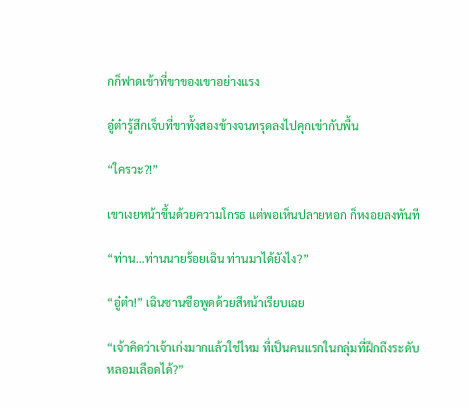กก็ฟาดเข้าที่ขาของเขาอย่างแรง

อู๋ต๋ารู้สึกเจ็บที่ขาทั้งสองข้างจนทรุดลงไปคุกเข่ากับพื้น

“ใครวะ?!”

เขาเงยหน้าขึ้นด้วยความโกรธ แต่พอเห็นปลายหอก ก็หงอยลงทันที

“ท่าน…ท่านนายร้อยเฉิน ท่านมาได้ยังไง?”

“อู๋ต๋า!” เฉินซานซือพูดด้วยสีหน้าเรียบเฉย

“เจ้าคิดว่าเจ้าเก่งมากแล้วใช่ไหม ที่เป็นคนแรกในกลุ่มที่ฝึกถึงระดับหลอมเลือดได้?”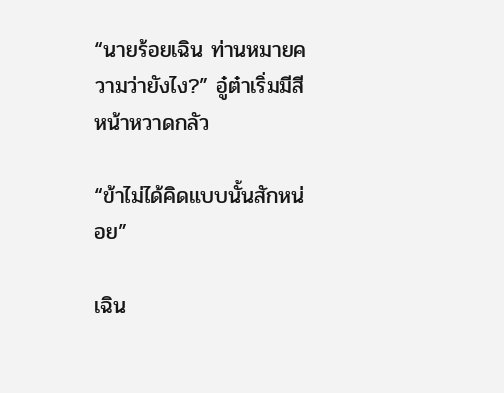“นายร้อยเฉิน ท่านหมายความว่ายังไง?” อู๋ต๋าเริ่มมีสีหน้าหวาดกลัว

“ข้าไม่ได้คิดแบบนั้นสักหน่อย”

เฉิน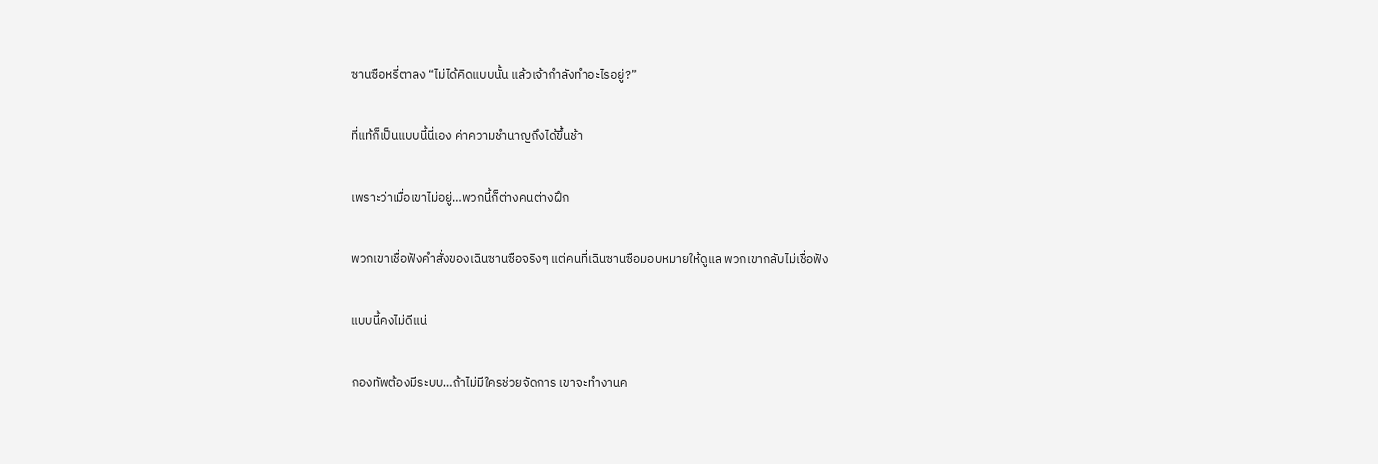ซานซือหรี่ตาลง “ไม่ได้คิดแบบนั้น แล้วเจ้ากำลังทำอะไรอยู่?”

ที่แท้ก็เป็นแบบนี้นี่เอง ค่าความชำนาญถึงได้ขึ้นช้า

เพราะว่าเมื่อเขาไม่อยู่…พวกนี้ก็ต่างคนต่างฝึก

พวกเขาเชื่อฟังคำสั่งของเฉินซานซือจริงๆ แต่คนที่เฉินซานซือมอบหมายให้ดูแล พวกเขากลับไม่เชื่อฟัง

แบบนี้คงไม่ดีแน่

กองทัพต้องมีระบบ…ถ้าไม่มีใครช่วยจัดการ เขาจะทำงานค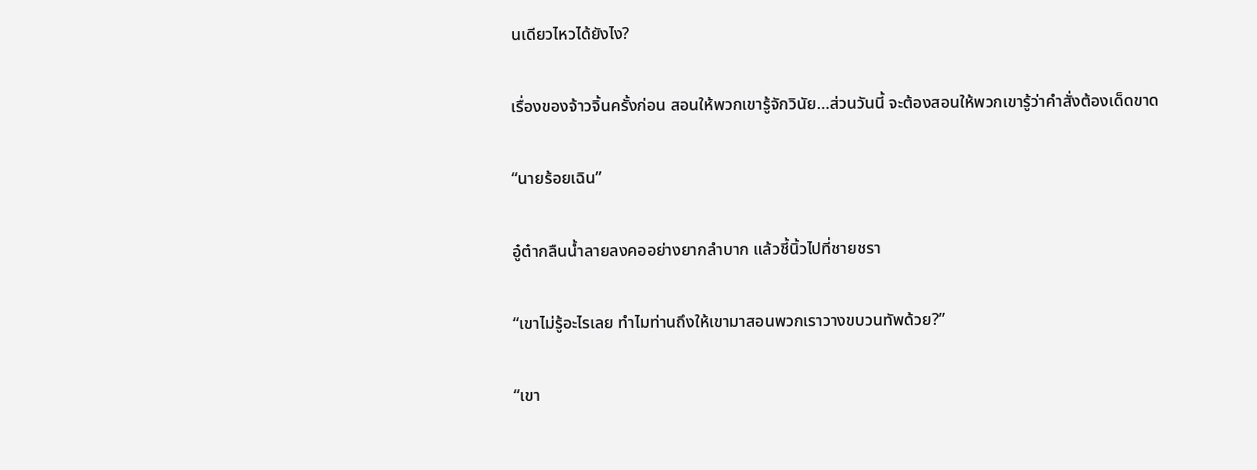นเดียวไหวได้ยังไง?

เรื่องของจ้าวจิ้นครั้งก่อน สอนให้พวกเขารู้จักวินัย…ส่วนวันนี้ จะต้องสอนให้พวกเขารู้ว่าคำสั่งต้องเด็ดขาด

“นายร้อยเฉิน”

อู๋ต๋ากลืนน้ำลายลงคออย่างยากลำบาก แล้วชี้นิ้วไปที่ชายชรา

“เขาไม่รู้อะไรเลย ทำไมท่านถึงให้เขามาสอนพวกเราวางขบวนทัพด้วย?”

“เขา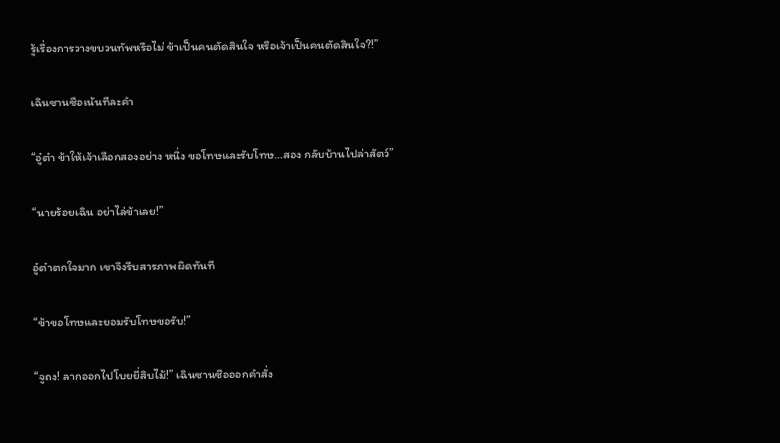รู้เรื่องการวางขบวนทัพหรือไม่ ข้าเป็นคนตัดสินใจ หรือเจ้าเป็นคนตัดสินใจ?!”

เฉินซานซือเน้นทีละคำ

“อู๋ต๋า ข้าให้เจ้าเลือกสองอย่าง หนึ่ง ขอโทษและรับโทษ…สอง กลับบ้านไปล่าสัตว์”

“นายร้อยเฉิน อย่าไล่ข้าเลย!”

อู๋ต๋าตกใจมาก เขาจึงรีบสารภาพผิดทันที

“ข้าขอโทษและยอมรับโทษขอรับ!”

“จูถง! ลากออกไปโบยยี่สิบไม้!” เฉินซานซือออกคำสั่ง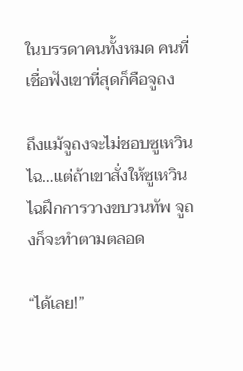ในบรรดาคนทั้งหมด คนที่เชื่อฟังเขาที่สุดก็คือจูถง

ถึงแม้จูถงจะไม่ชอบซูเหวินไฉ…แต่ถ้าเขาสั่งให้ซูเหวินไฉฝึกการวางขบวนทัพ จูถงก็จะทำตามตลอด

“ได้เลย!”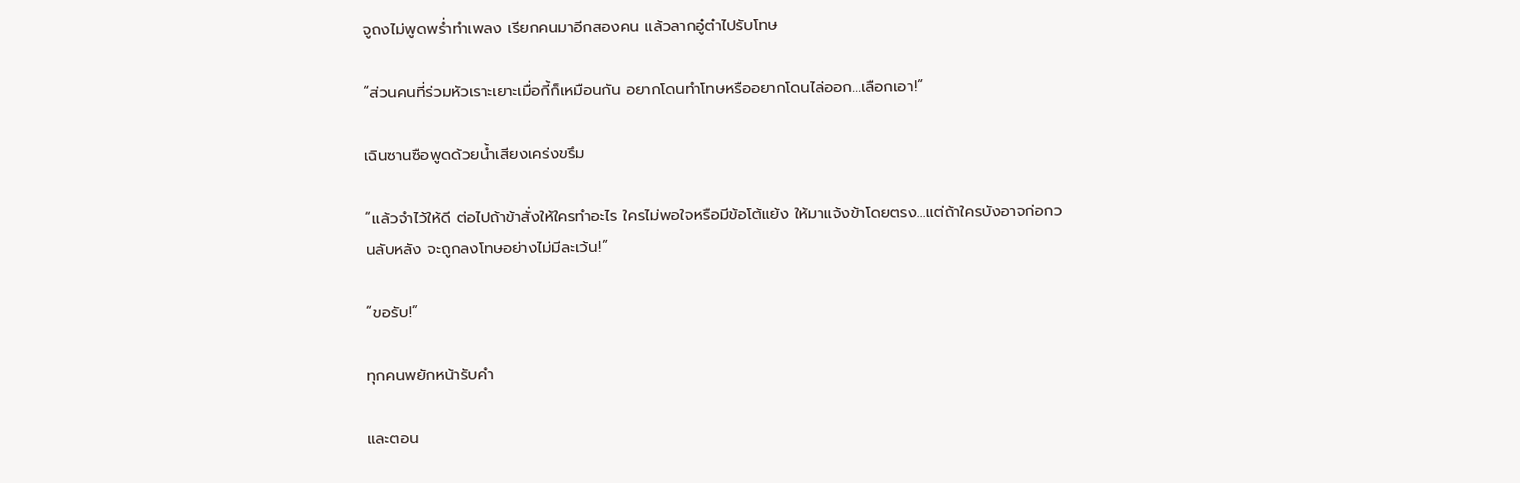จูถงไม่พูดพร่ำทำเพลง เรียกคนมาอีกสองคน แล้วลากอู๋ต๋าไปรับโทษ

“ส่วนคนที่ร่วมหัวเราะเยาะเมื่อกี้ก็เหมือนกัน อยากโดนทำโทษหรืออยากโดนไล่ออก…เลือกเอา!”

เฉินซานซือพูดด้วยน้ำเสียงเคร่งขรึม

“เเล้วจำไว้ให้ดี ต่อไปถ้าข้าสั่งให้ใครทำอะไร ใครไม่พอใจหรือมีข้อโต้แย้ง ให้มาแจ้งข้าโดยตรง…แต่ถ้าใครบังอาจก่อกวนลับหลัง จะถูกลงโทษอย่างไม่มีละเว้น!”

“ขอรับ!”

ทุกคนพยักหน้ารับคำ

และตอน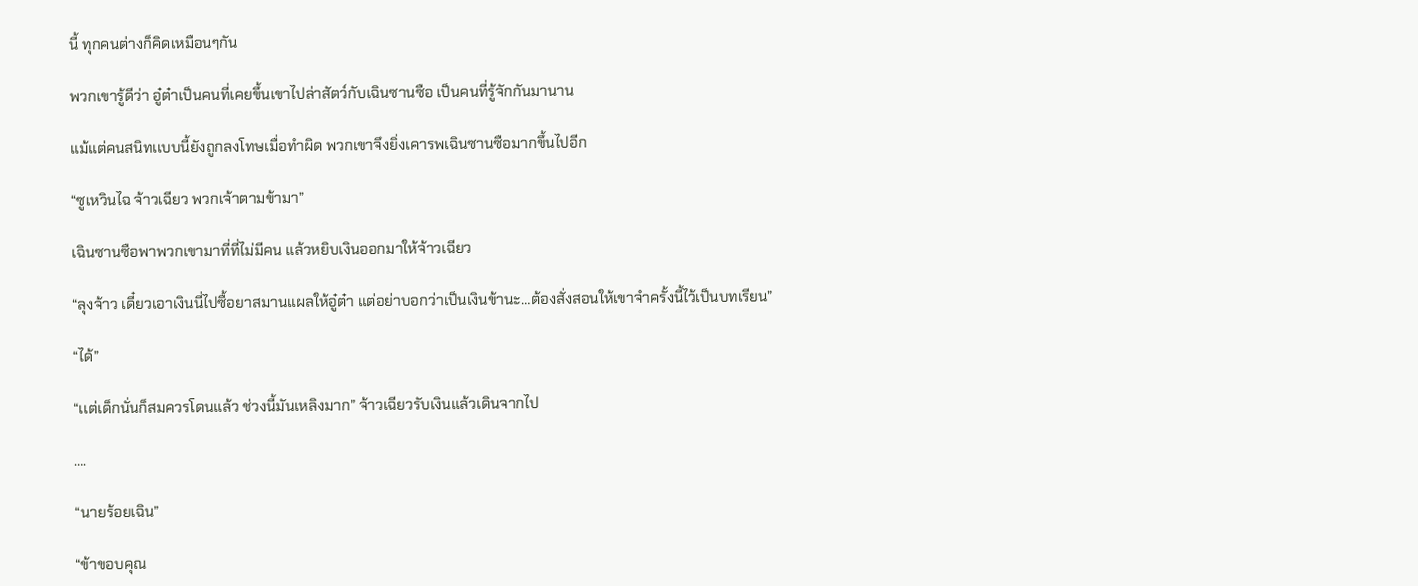นี้ ทุกคนต่างก็คิดเหมือนๆกัน

พวกเขารู้ดีว่า อู๋ต๋าเป็นคนที่เคยขึ้นเขาไปล่าสัตว์กับเฉินซานซือ เป็นคนที่รู้จักกันมานาน

แม้แต่คนสนิทเเบบนี้ยังถูกลงโทษเมื่อทำผิด พวกเขาจึงยิ่งเคารพเฉินซานซือมากขึ้นไปอีก

“ซูเหวินไฉ จ้าวเฉียว พวกเจ้าตามข้ามา”

เฉินซานซือพาพวกเขามาที่ที่ไม่มีคน แล้วหยิบเงินออกมาให้จ้าวเฉียว

“ลุงจ้าว เดี๋ยวเอาเงินนี่ไปซื้อยาสมานแผลให้อู๋ต๋า แต่อย่าบอกว่าเป็นเงินข้านะ…ต้องสั่งสอนให้เขาจำครั้งนี้ไว้เป็นบทเรียน”

“ได้”

“เเต่เด็กนั่นก็สมควรโดนแล้ว ช่วงนี้มันเหลิงมาก” จ้าวเฉียวรับเงินแล้วเดินจากไป

….

“นายร้อยเฉิน”

“ข้าขอบคุณ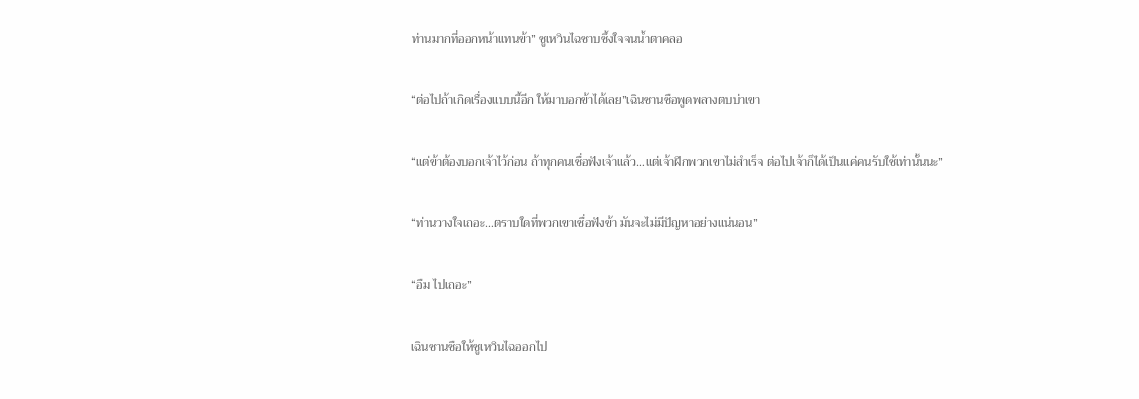ท่านมากที่ออกหน้าเเทนข้า” ซูเหวินไฉซาบซึ้งใจจนน้ำตาคลอ

“ต่อไปถ้าเกิดเรื่องแบบนี้อีก ให้มาบอกข้าได้เลย”เฉินซานซือพูดพลางตบบ่าเขา

“แต่ข้าต้องบอกเจ้าไว้ก่อน ถ้าทุกคนเชื่อฟังเจ้าแล้ว…แต่เจ้าฝึกพวกเขาไม่สำเร็จ ต่อไปเจ้าก็ได้เป็นแค่คนรับใช้เท่านั้นนะ”

“ท่านวางใจเถอะ…ตราบใดที่พวกเขาเชื่อฟังข้า มันจะไม่มีปัญหาอย่างแน่นอน”

“อืม ไปเถอะ”

เฉินซานซือให้ซูเหวินไฉออกไป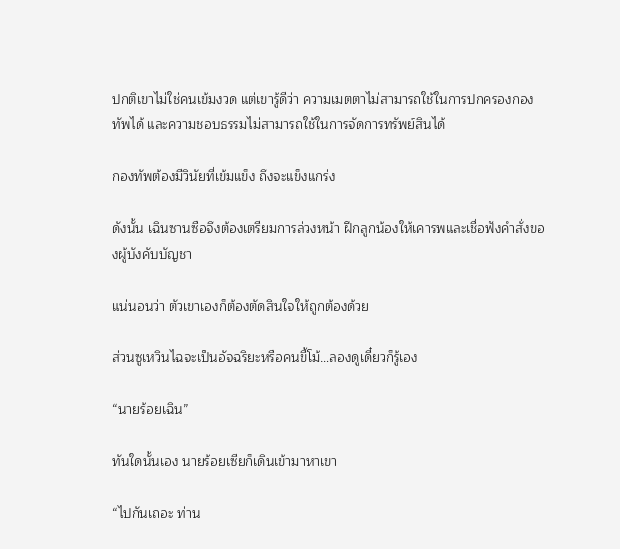ปกติเขาไม่ใช่คนเข้มงวด แต่เขารู้ดีว่า ความเมตตาไม่สามารถใช้ในการปกครองกองทัพได้ และความชอบธรรมไม่สามารถใช้ในการจัดการทรัพย์สินได้

กองทัพต้องมีวินัยที่เข้มแข็ง ถึงจะแข็งแกร่ง

ดังนั้น เฉินซานซือจึงต้องเตรียมการล่วงหน้า ฝึกลูกน้องให้เคารพและเชื่อฟังคำสั่งของผู้บังคับบัญชา

แน่นอนว่า ตัวเขาเองก็ต้องตัดสินใจให้ถูกต้องด้วย

ส่วนซูเหวินไฉจะเป็นอัจฉริยะหรือคนขี้โม้…ลองดูเดี๋ยวก็รู้เอง

“นายร้อยเฉิน”

ทันใดนั้นเอง นายร้อยเซียก็เดินเข้ามาหาเขา

“ไปกันเถอะ ท่าน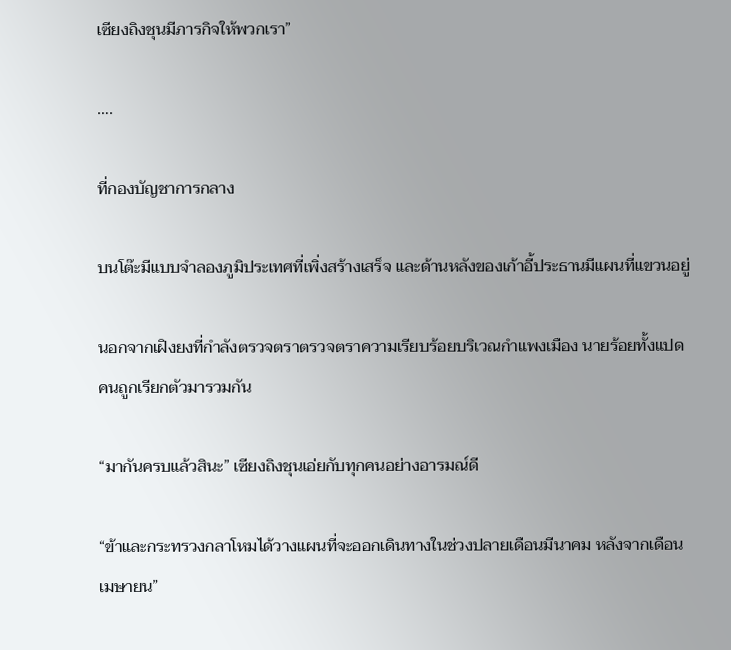เซียงถิงชุนมีภารกิจให้พวกเรา”

….

ที่กองบัญชาการกลาง

บนโต๊ะมีแบบจำลองภูมิประเทศที่เพิ่งสร้างเสร็จ เเละด้านหลังของเก้าอี้ประธานมีแผนที่แขวนอยู่

นอกจากเฝิงยงที่กำลังตรวจตราตรวจตราความเรียบร้อยบริเวณกำแพงเมือง นายร้อยทั้งแปดคนถูกเรียกตัวมารวมกัน

“มากันครบแล้วสินะ” เซียงถิงชุนเอ่ยกับทุกคนอย่างอารมณ์ดี

“ข้าและกระทรวงกลาโหมได้วางแผนที่จะออกเดินทางในช่วงปลายเดือนมีนาคม หลังจากเดือนเมษายน”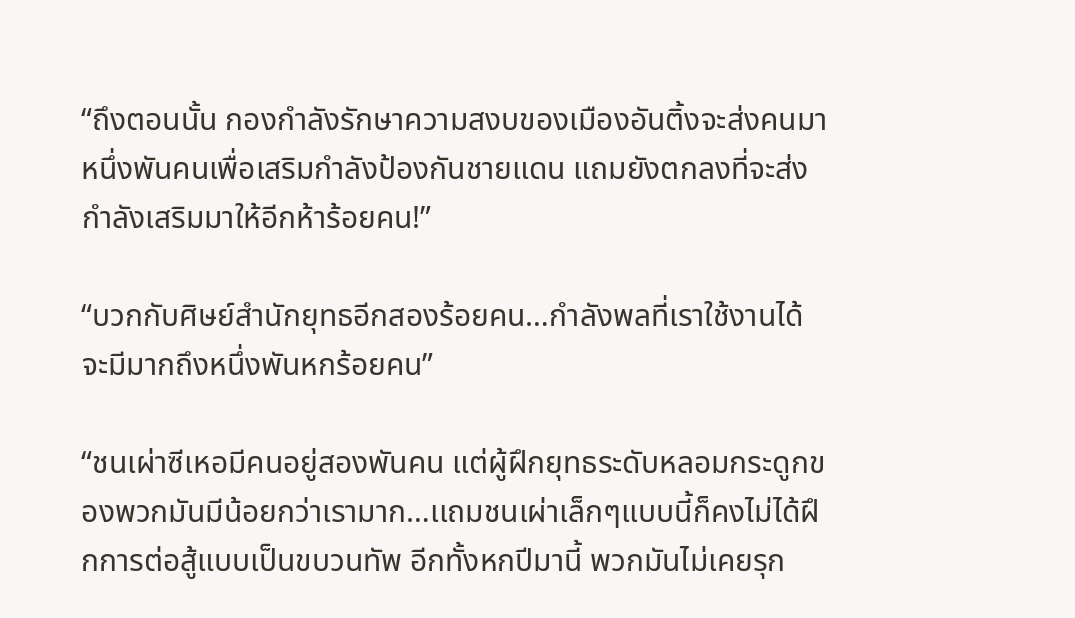“ถึงตอนนั้น กองกำลังรักษาความสงบของเมืองอันติ้งจะส่งคนมาหนึ่งพันคนเพื่อเสริมกำลังป้องกันชายแดน แถมยังตกลงที่จะส่งกำลังเสริมมาให้อีกห้าร้อยคน!”

“บวกกับศิษย์สำนักยุทธอีกสองร้อยคน…กำลังพลที่เราใช้งานได้ จะมีมากถึงหนึ่งพันหกร้อยคน”

“ชนเผ่าซีเหอมีคนอยู่สองพันคน แต่ผู้ฝึกยุทธระดับหลอมกระดูกของพวกมันมีน้อยกว่าเรามาก…เเถมชนเผ่าเล็กๆเเบบนี้ก็คงไม่ได้ฝึกการต่อสู้แบบเป็นขบวนทัพ อีกทั้งหกปีมานี้ พวกมันไม่เคยรุก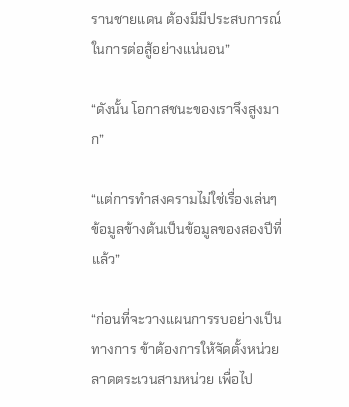รานชายแดน ต้องมีมีประสบการณ์ในการต่อสู้อย่างแน่นอน”

“ดังนั้น โอกาสชนะของเราจึงสูงมาก”

“แต่การทำสงครามไม่ใช่เรื่องเล่นๆ ข้อมูลข้างต้นเป็นข้อมูลของสองปีที่แล้ว”

“ก่อนที่จะวางแผนการรบอย่างเป็นทางการ ข้าต้องการให้จัดตั้งหน่วยลาดตระเวนสามหน่วย เพื่อไป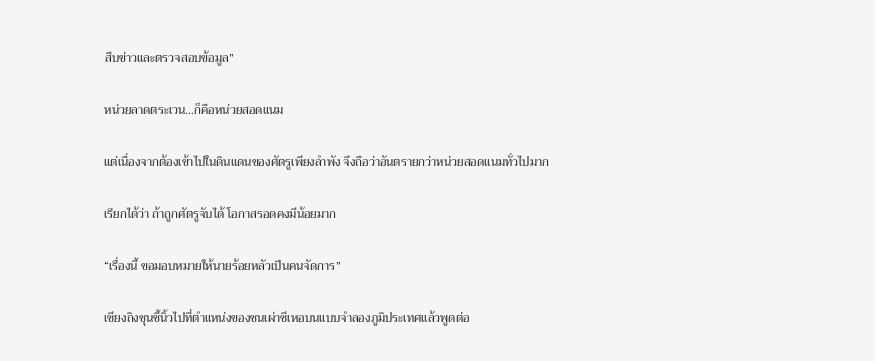สืบข่าวและตรวจสอบข้อมูล”

หน่วยลาดตระเวน…ก็คือหน่วยสอดแนม

แต่เนื่องจากต้องเข้าไปในดินแดนของศัตรูเพียงลำพัง จึงถือว่าอันตรายกว่าหน่วยสอดแนมทั่วไปมาก

เรียกได้ว่า ถ้าถูกศัตรูจับได้ โอกาสรอดคงมีน้อยมาก

“เรื่องนี้ ขอมอบหมายให้นายร้อยหลัวเป็นคนจัดการ”

เซียงถิงชุนชี้นิ้วไปที่ตำแหน่งของชนเผ่าซีเหอบนแบบจำลองภูมิประเทศแล้วพูดต่อ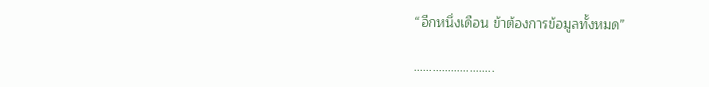“อีกหนึ่งเดือน ข้าต้องการข้อมูลทั้งหมด”

……………………..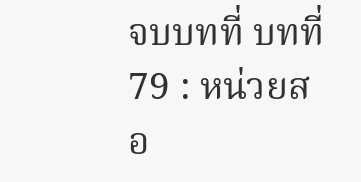จบบทที่ บทที่ 79 : หน่วยสอ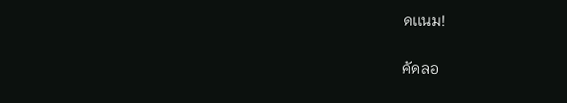ดเเนม!

คัดลอ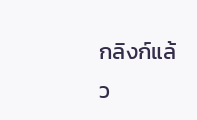กลิงก์แล้ว